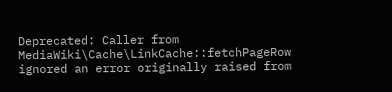Deprecated: Caller from MediaWiki\Cache\LinkCache::fetchPageRow ignored an error originally raised from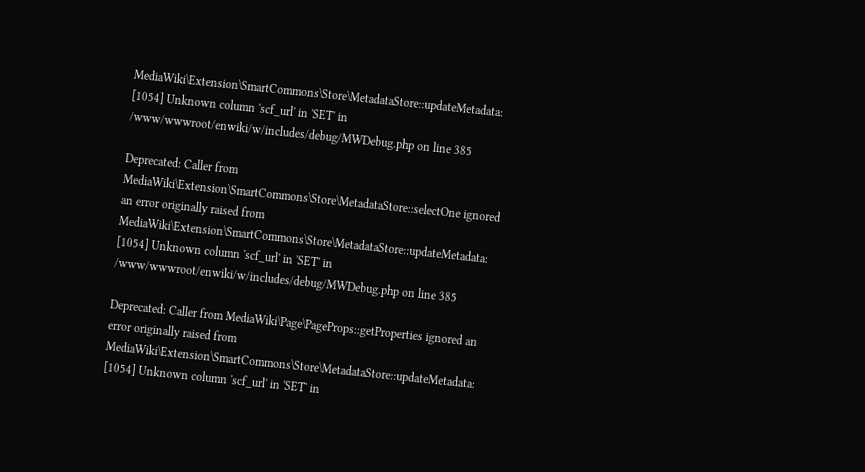MediaWiki\Extension\SmartCommons\Store\MetadataStore::updateMetadata: [1054] Unknown column 'scf_url' in 'SET' in /www/wwwroot/enwiki/w/includes/debug/MWDebug.php on line 385

Deprecated: Caller from MediaWiki\Extension\SmartCommons\Store\MetadataStore::selectOne ignored an error originally raised from MediaWiki\Extension\SmartCommons\Store\MetadataStore::updateMetadata: [1054] Unknown column 'scf_url' in 'SET' in /www/wwwroot/enwiki/w/includes/debug/MWDebug.php on line 385

Deprecated: Caller from MediaWiki\Page\PageProps::getProperties ignored an error originally raised from MediaWiki\Extension\SmartCommons\Store\MetadataStore::updateMetadata: [1054] Unknown column 'scf_url' in 'SET' in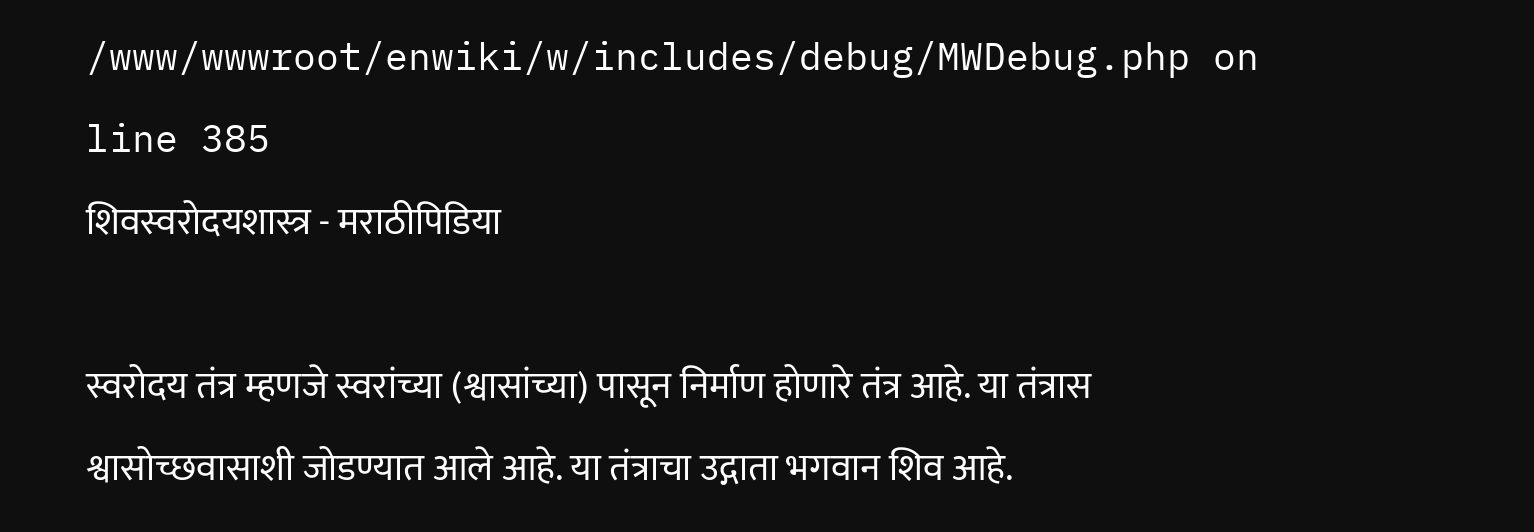/www/wwwroot/enwiki/w/includes/debug/MWDebug.php on line 385
शिवस्वरोदयशास्त्र - मराठीपिडिया

स्वरोदय तंत्र म्हणजे स्वरांच्या (श्वासांच्या) पासून निर्माण होणारे तंत्र आहे. या तंत्रास श्वासोच्छवासाशी जोडण्यात आले आहे. या तंत्राचा उद्गाता भगवान शिव आहे.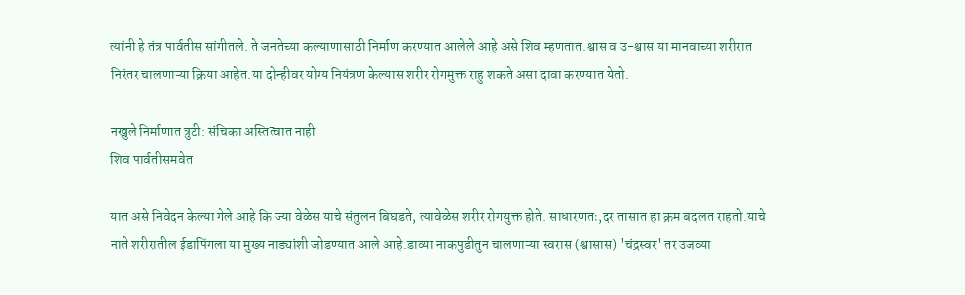त्यांनी हे तंत्र पार्वतीस सांगीतले. ते जनतेच्या कल्याणासाठी निर्माण करण्यात आलेले आहे असे शिव म्हणतात.श्वास व उ-श्वास या मानवाच्या शरीरात निरंतर चालणाऱ्या क्रिया आहेत.या दोन्हीवर योग्य नियंत्रण केल्यास शरीर रोगमुक्त राहु शकते असा दावा करण्यात येतो.

नखुले निर्माणात त्रुटी: संचिका अस्तित्वात नाही
शिव पार्वतीसमवेत

यात असे निवेदन केल्या गेले आहे कि ज्या वेळेस याचे संतुलन बिघडते, त्यावेळेस शरीर रोगयुक्त होते. साधारणतः,दर तासात हा क्रम बदलत राहतो.याचे नाते शरीरातील ईडापिंगला या मुख्य नाड्यांशी जोडण्यात आले आहे.डाव्या नाकपुडीतुन चालणाऱ्या स्वरास (श्वासास) 'चंद्रस्वर' तर उजव्या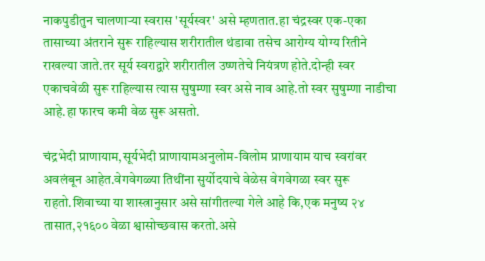नाकपुडीतुन चालणाऱ्या स्वरास 'सूर्यस्वर' असे म्हणतात.हा चंद्रस्वर एक-एका तासाच्या अंतराने सुरू राहिल्यास शरीरातील थंडावा तसेच आरोग्य योग्य रितीने राखल्या जाते.तर सूर्य स्वराद्वारे शरीरातील उष्णतेचे नियंत्रण होते.दोन्ही स्वर एकाचवेळी सुरू राहिल्यास त्यास सुषुम्णा स्वर असे नाव आहे.तो स्वर सुषुम्णा नाडीचा आहे.हा फारच कमी वेळ सुरू असतो.

चंद्रभेदी प्राणायाम,सूर्यभेदी प्राणायामअनुलोम-विलोम प्राणायाम याच स्वरांवर अवलंबून आहेत.वेगवेगळ्या तिथींना सुर्योदयाचे वेळेस वेगवेगळा स्वर सुरू राहतो.शिवाच्या या शास्त्रानुसार असे सांगीतल्या गेले आहे कि,एक मनुष्य २४ तासात,२१६०० वेळा श्वासोच्छवास करतो.असे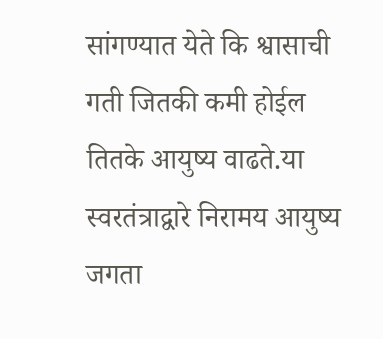सांगण्यात येते कि श्वासाची गती जितकी कमी होईल तितके आयुष्य वाढते.या स्वरतंत्राद्वारे निरामय आयुष्य जगता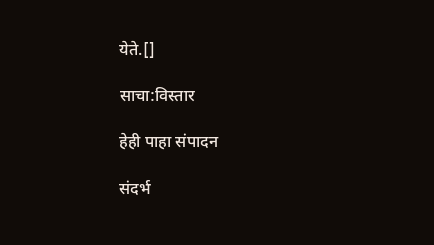येते.[]

साचा:विस्तार

हेही पाहा संपादन

संदर्भ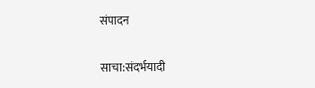संपादन

साचा:संदर्भयादी